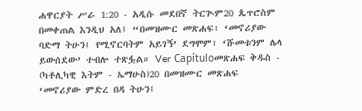ሐዋርያት ሥራ 1:20 - አዲሱ መደበኛ ትርጒም20 ጴጥሮስም በመቀጠል እንዲህ አለ፤ “በመዝሙር መጽሐፍ፣ ‘መኖሪያው ባድማ ትሁን፤ የሚኖርባትም አይገኝ’ ደግሞም፣ ‘ሹመቱንም ሌላ ይውሰደው’ ተብሎ ተጽፏል። Ver Capítuloመጽሐፍ ቅዱስ - (ካቶሊካዊ እትም - ኤማሁስ)20 በመዝሙር መጽሐፍ ‘መኖሪያው ምድረ በዳ ትሁን፤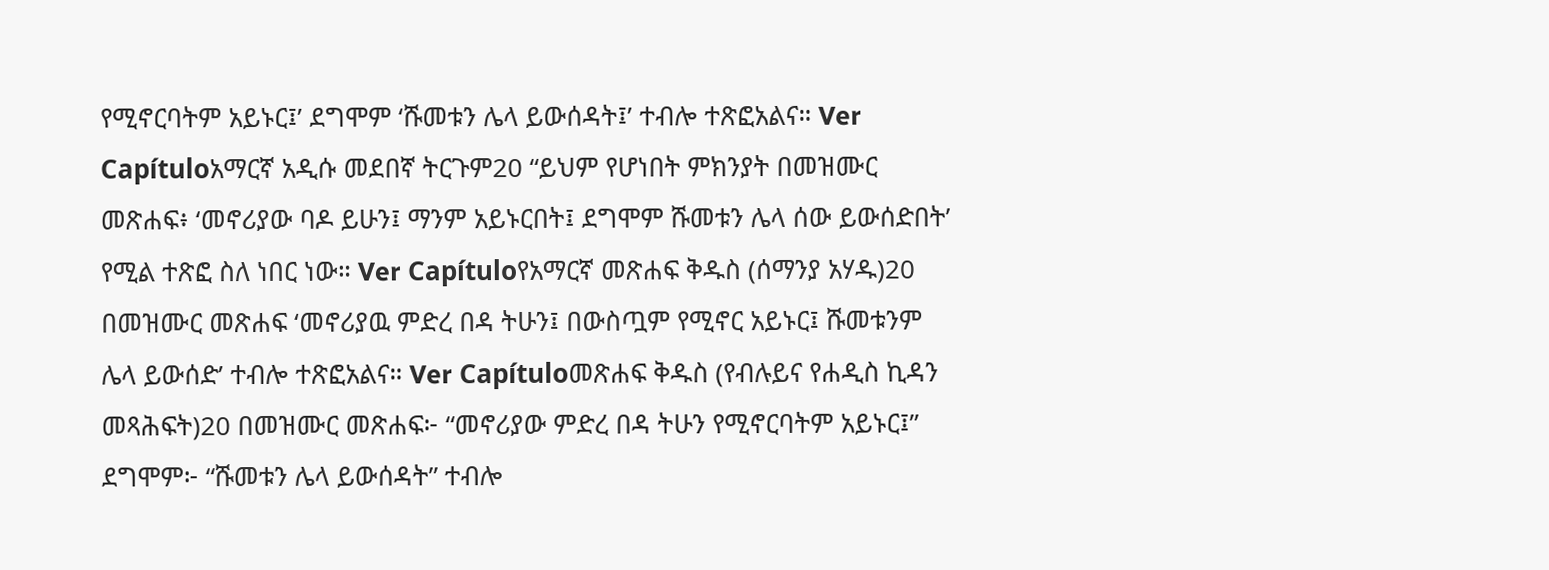የሚኖርባትም አይኑር፤’ ደግሞም ‘ሹመቱን ሌላ ይውሰዳት፤’ ተብሎ ተጽፎአልና። Ver Capítuloአማርኛ አዲሱ መደበኛ ትርጉም20 “ይህም የሆነበት ምክንያት በመዝሙር መጽሐፍ፥ ‘መኖሪያው ባዶ ይሁን፤ ማንም አይኑርበት፤ ደግሞም ሹመቱን ሌላ ሰው ይውሰድበት’ የሚል ተጽፎ ስለ ነበር ነው። Ver Capítuloየአማርኛ መጽሐፍ ቅዱስ (ሰማንያ አሃዱ)20 በመዝሙር መጽሐፍ ‘መኖሪያዉ ምድረ በዳ ትሁን፤ በውስጧም የሚኖር አይኑር፤ ሹመቱንም ሌላ ይውሰድ’ ተብሎ ተጽፎአልና። Ver Capítuloመጽሐፍ ቅዱስ (የብሉይና የሐዲስ ኪዳን መጻሕፍት)20 በመዝሙር መጽሐፍ፦ “መኖሪያው ምድረ በዳ ትሁን የሚኖርባትም አይኑር፤” ደግሞም፦ “ሹመቱን ሌላ ይውሰዳት” ተብሎ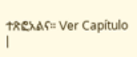ተጽፎአልና። Ver Capítulo |